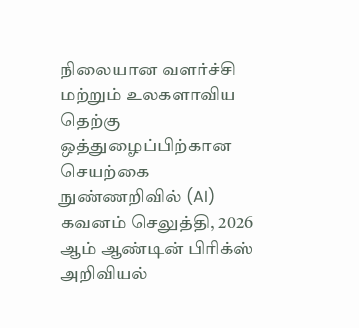நிலையான வளர்ச்சி மற்றும் உலகளாவிய தெற்கு ஒத்துழைப்பிற்கான செயற்கை நுண்ணறிவில் (AI) கவனம் செலுத்தி, 2026 ஆம் ஆண்டின் பிரிக்ஸ் அறிவியல்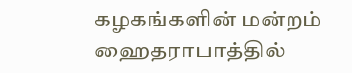கழகங்களின் மன்றம் ஹைதராபாத்தில்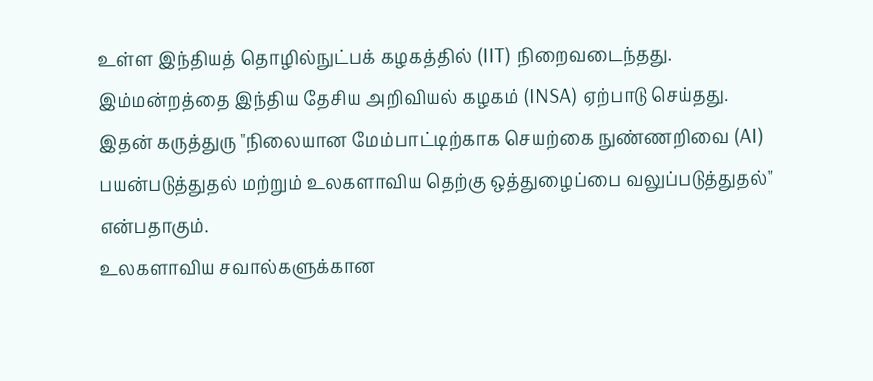உள்ள இந்தியத் தொழில்நுட்பக் கழகத்தில் (IIT) நிறைவடைந்தது.
இம்மன்றத்தை இந்திய தேசிய அறிவியல் கழகம் (INSA) ஏற்பாடு செய்தது.
இதன் கருத்துரு "நிலையான மேம்பாட்டிற்காக செயற்கை நுண்ணறிவை (AI) பயன்படுத்துதல் மற்றும் உலகளாவிய தெற்கு ஒத்துழைப்பை வலுப்படுத்துதல்" என்பதாகும்.
உலகளாவிய சவால்களுக்கான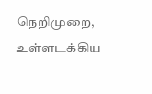நெறிமுறை, உள்ளடக்கிய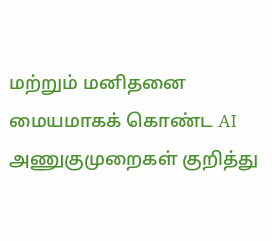மற்றும் மனிதனை மையமாகக் கொண்ட AI அணுகுமுறைகள் குறித்து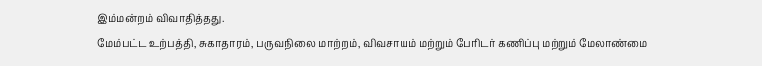இம்மன்றம் விவாதித்தது.
மேம்பட்ட உற்பத்தி, சுகாதாரம், பருவநிலை மாற்றம், விவசாயம் மற்றும் பேரிடர் கணிப்பு மற்றும் மேலாண்மை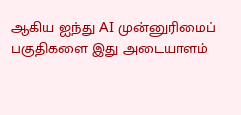ஆகிய ஐந்து AI முன்னுரிமைப் பகுதிகளை இது அடையாளம்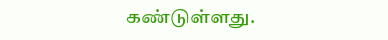கண்டுள்ளது.